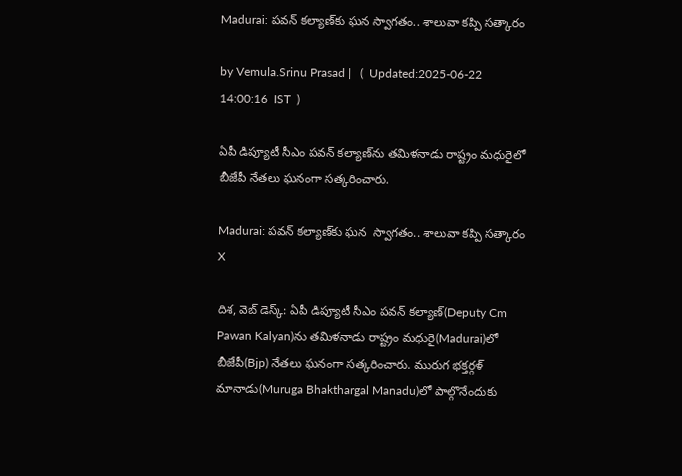Madurai: పవన్ కల్యాణ్‌కు ఘన స్వాగతం.. శాలువా కప్పి సత్కారం

by Vemula.Srinu Prasad |   (  Updated:2025-06-22 14:00:16  IST  )

ఏపీ డిప్యూటీ సీఎం పవన్ కల్యాణ్‌ను తమిళనాడు రాష్ట్రం మధురైలో బీజేపీ నేతలు ఘనంగా సత్కరించారు.

Madurai: పవన్ కల్యాణ్‌కు ఘన  స్వాగతం.. శాలువా కప్పి సత్కారం
X

దిశ, వెబ్ డెస్క్: ఏపీ డిప్యూటీ సీఎం పవన్ కల్యాణ్‌(Deputy Cm Pawan Kalyan)ను తమిళనాడు రాష్ట్రం మధురై(Madurai)లో బీజేపీ(Bjp) నేతలు ఘనంగా సత్కరించారు. మురుగ భక్తర్గళ్ మానాడు(Muruga Bhakthargal Manadu)లో పాల్గొనేందుకు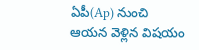ఏపీ(Ap) నుంచి ఆయన వెళ్లిన విషయం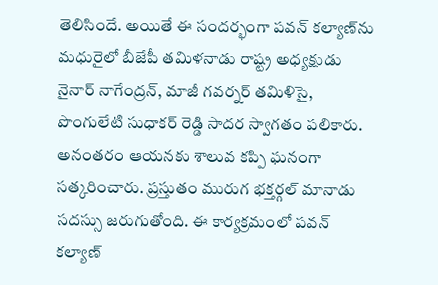తెలిసిందే. అయితే ఈ సందర్భంగా పవన్ కల్యాణ్‌ను మధురైలో బీజేపీ తమిళనాడు రాష్ట్ర అధ్యక్షుడు నైనార్ నాగేంద్రన్, మాజీ గవర్నర్ తమిళిసై, పొంగులేటి సుధాకర్ రెడ్డి సాదర స్వాగతం పలికారు. అనంతరం ఆయనకు శాలువ కప్పి ఘనంగా సత్కరించారు. ప్రస్తుతం మురుగ భక్తర్గల్ మానాడు సదస్సు జరుగుతోంది. ఈ కార్యక్రమంలో పవన్ కల్యాణ్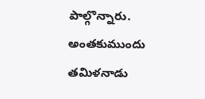పాల్గొన్నారు. అంతకుముందు తమిళనాడు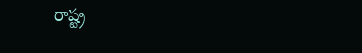రాష్ట్ర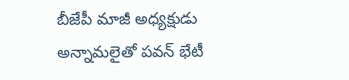బీజేపీ మాజీ అధ్యక్షుడు అన్నామలైతో పవన్ భేటీ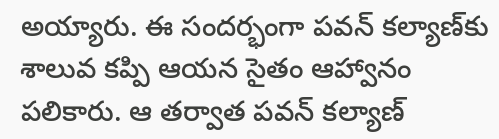అయ్యారు. ఈ సందర్భంగా పవన్ కల్యాణ్‌కు శాలువ కప్పి ఆయన సైతం ఆహ్వానం పలికారు. ఆ తర్వాత పవన్ కల్యాణ్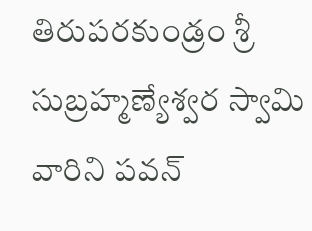తిరుపరకుండ్రం శ్రీ సుబ్రహ్మణ్యేశ్వర స్వామి వారిని పవన్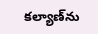కల్యాణ్‌ను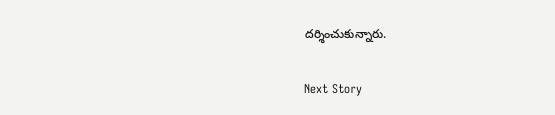దర్శించుకున్నారు.

Next Story